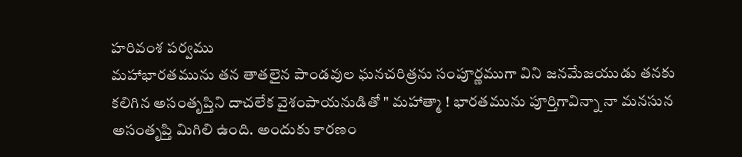హరివంశ పర్వము
మహాభారతమును తన తాతలైన పాండవుల ఘనచరిత్రను సంపూర్ణముగా విని జనమేజయుడు తనకు కలిగిన అసంతృప్తిని దాచలేక వైశంపాయనుడితో " మహాత్మా ! భారతమును పూర్తిగావిన్నా నా మనసున అసంతృప్తి మిగిలి ఉంది. అందుకు కారణం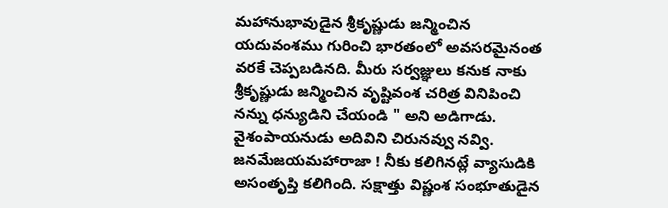మహానుభావుడైన శ్రీకృష్ణుడు జన్మించిన యదువంశము గురించి భారతంలో అవసరమైనంత వరకే చెప్పబడినది. మీరు సర్వజ్ఞులు కనుక నాకు శ్రీకృష్ణుడు జన్మించిన వృష్టివంశ చరిత్ర వినిపించి నన్ను ధన్యుడిని చేయండి " అని అడిగాడు. వైశంపాయనుడు అదివిని చిరునవ్వు నవ్వి. జనమేజయమహారాజా ! నీకు కలిగినట్లే వ్యాసుడికి అసంతృప్తి కలిగింది. సక్షాత్తు విష్ణంశ సంభూతుడైన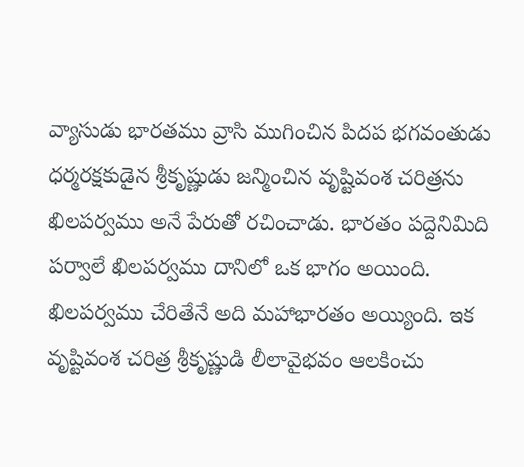వ్యాసుడు భారతము వ్రాసి ముగించిన పిదప భగవంతుడు ధర్మరక్షకుడైన శ్రీకృష్ణుడు జన్మించిన వృష్టివంశ చరిత్రను ఖిలపర్వము అనే పేరుతో రచించాడు. భారతం పద్దెనిమిది పర్వాలే ఖిలపర్వము దానిలో ఒక భాగం అయింది. ఖిలపర్వము చేరితేనే అది మహాభారతం అయ్యింది. ఇక వృష్టివంశ చరిత్ర శ్రీకృష్ణుడి లీలావైభవం ఆలకించు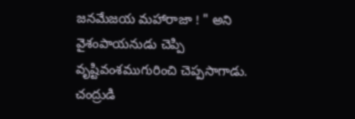జనమేజయ మహారాజా ! " అని వైశంపాయనుడు చెప్పి వృష్టివంశముగురించి చెప్పసాగాడు.
చంద్రుడి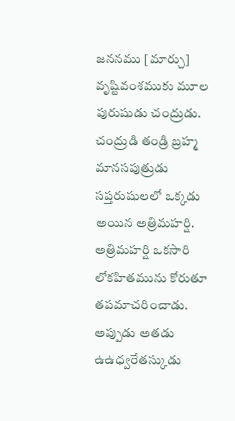జననము [మార్చు]
వృష్టివంశముకు మూల పురుషుడు చంద్రుడు. చంద్రుడి తండ్రి బ్రహ్మ మానసపుత్రుడు సప్తరుషులలో ఒక్కడు అయిన అత్రిమహర్షి. అత్రిమహర్షి ఒకసారి లోకహితమును కోరుతూ తపమాచరించాడు. అప్పుడు అతడు ఉఉధ్వరేతస్కుడు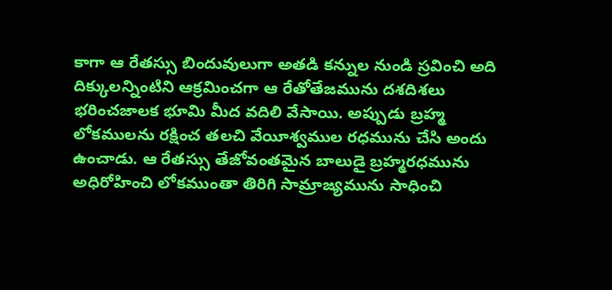కాగా ఆ రేతస్సు బిందువులుగా అతడి కన్నుల నుండి స్రవించి అది దిక్కులన్నింటిని ఆక్రమించగా ఆ రేతోతేజమును దశదిశలు భరించజాలక భూమి మీద వదిలి వేసాయి. అప్పుడు బ్రహ్మ లోకములను రక్షించ తలచి వేయీశ్వముల రధమును చేసి అందు ఉంచాడు. ఆ రేతస్సు తేజోవంతమైన బాలుడై బ్రహ్మరధమును అధిరోహించి లోకముంతా తిరిగి సామ్రాజ్యమును సాధించి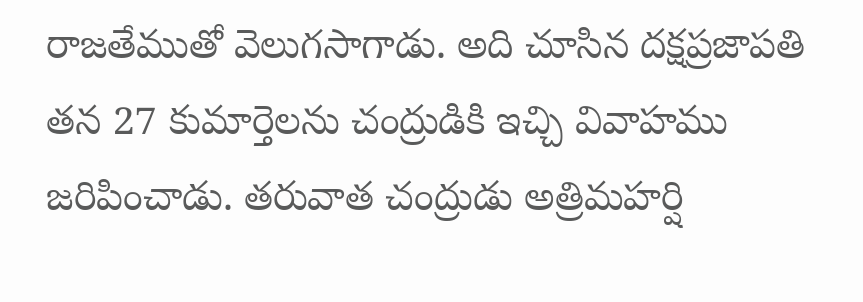రాజతేముతో వెలుగసాగాడు. అది చూసిన దక్షప్రజాపతి తన 27 కుమార్తెలను చంద్రుడికి ఇచ్చి వివాహము జరిపించాడు. తరువాత చంద్రుడు అత్రిమహర్షి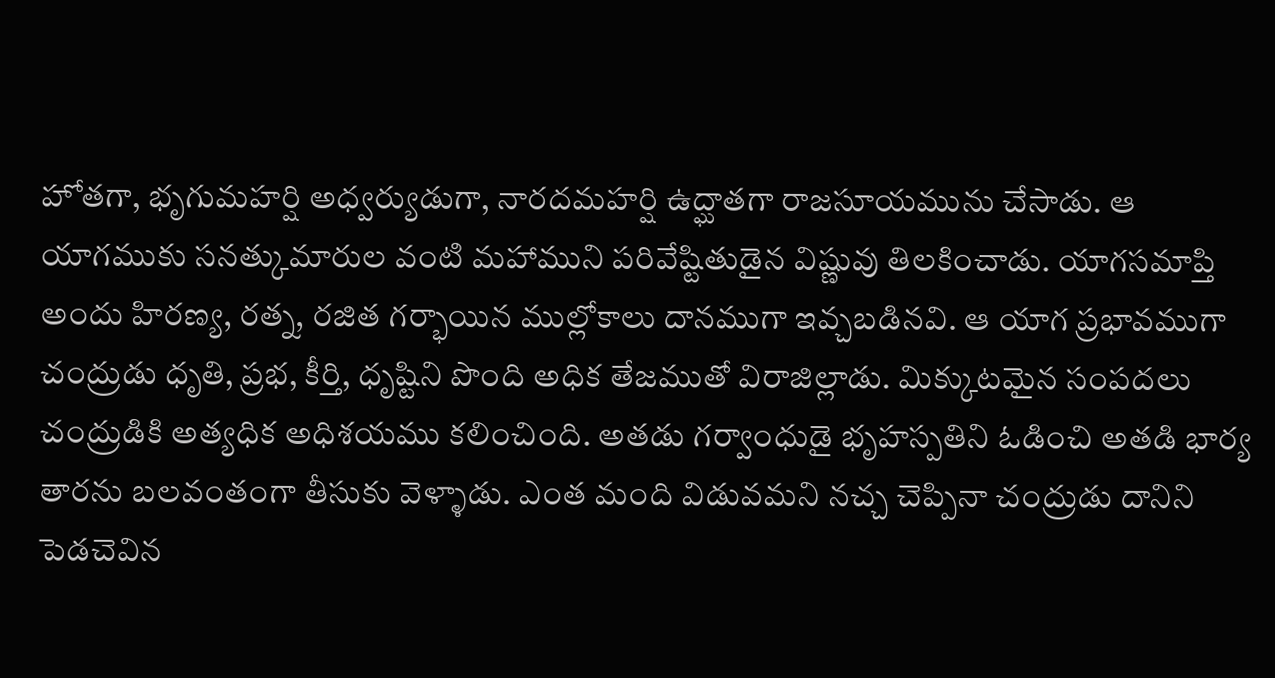హోతగా, భృగుమహర్షి అధ్వర్యుడుగా, నారదమహర్షి ఉద్ఘాతగా రాజసూయమును చేసాడు. ఆ యాగముకు సనత్కుమారుల వంటి మహాముని పరివేష్టితుడైన విష్ణువు తిలకించాడు. యాగసమాప్తి అందు హిరణ్య, రత్న, రజిత గర్భాయిన ముల్లోకాలు దానముగా ఇవ్చబడినవి. ఆ యాగ ప్రభావముగా చంద్రుడు ధృతి, ప్రభ, కీర్తి, ధృష్టిని పొంది అధిక తేజముతో విరాజిల్లాడు. మిక్కుటమైన సంపదలు చంద్రుడికి అత్యధిక అధిశయము కలించింది. అతడు గర్వాంధుడై భృహస్పతిని ఓడించి అతడి భార్య తారను బలవంతంగా తీసుకు వెళ్ళాడు. ఎంత మంది విడువమని నచ్చ చెప్పినా చంద్రుడు దానిని పెడచెవిన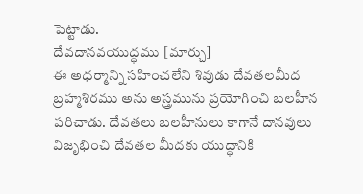పెట్టాడు.
దేవదానవయుద్ధము [మార్చు]
ఈ అధర్మాన్ని సహించలేని శివుడు దేవతలమీద బ్రహ్మశిరము అను అస్త్రమును ప్రయోగించి బలహీన పరిచాడు. దేవతలు బలహీనులు కాగానే దానవులు విజృభించి దేవతల మీదకు యుద్ధానికి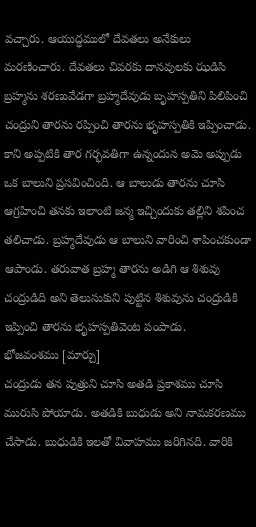వచ్చారు. ఆయుద్ధములో దేవతలు అనేకులు మరణించారు. దేవతలు చివరకు దానవులకు ఝడిసి బ్రహ్మను శరణువేడగా బ్రహ్మదేవుడు బృహస్పతిని పిలిపించి చంద్రుని తారను రప్పించి తారను భృహస్పతికి ఇప్పించాడు. కాని అప్పటికి తార గర్భవతిగా ఉన్నందున అమె అప్పుడు ఒక బాలుని ప్రసవించింది. ఆ బాలుడు తారను చూసి ఆగ్రహించి తనకు ఇలాంటి జన్మ ఇచ్చిందుకు తల్లిని శపించ తలిచాడు. బ్రహ్మదేవుడు ఆ బాలుని వారించి శాపించకుండా ఆపాండు. తరువాత బ్రహ్మ తారను అడిగి ఆ శిశువు చంద్రుడిది అని తెలుసుకుని పుట్టిన శిశువును చంద్రుడికి ఇప్పించి తారను భృహస్పతివెంట పంపాడు.
భోజవంశము [మార్చు]
చంద్రుడు తన పుత్రుని చూసి అతడి ప్రకాశము చూసి మురుసి పోయాడు. అతడికి బుధుడు అని నామకరణము చేసాడు. బుధుడికి ఇలతో వివాహము జరిగినది. వారికి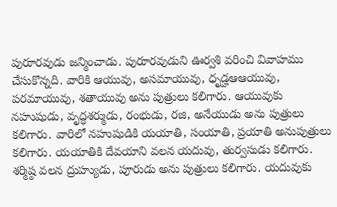పురూరవుడు జన్మించాడు. పురూరవుడుని ఊర్వశి వరించి వివాహము చేసుకొన్నది. వారికి ఆయువు, అసమాయువు, ధృడ్హఆఆయువు, పరమాయువు, శతాయువు అను పుత్రులు కలిగారు. ఆయువుకు నహుషుడు, వృద్ధశర్ముడు, రంభుడు, రజి, అనేయుడు అను పుత్రులు కలిగారు. వారిలో నహుషుడికి యయాతి, సంయాతి, ప్రయాతి అనుపుత్రులు కలిగారు. యయాతికి దేవయాని వలన యదువు, తుర్వసుడు కలిగారు. శర్మిష్ఠ వలన ద్రుహ్యుడు, పూరుడు అను పుత్రులు కలిగారు. యదువుకు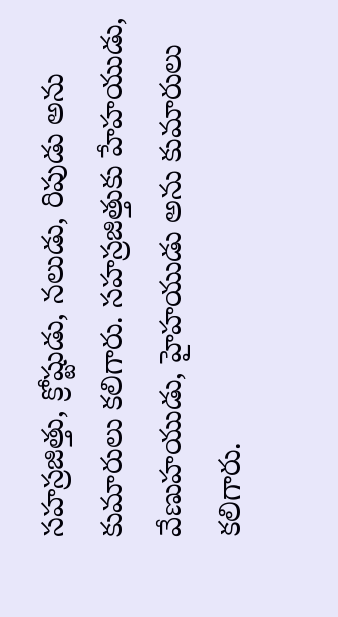సహస్రజిత్తు, క్రోష్టుడు, నలుడు, రిపుడు అను కుమారులు కలిగారు. సహస్రజిత్తుకు హేహయుడు, వేణుహయుడు, హైహయుడు అను కుమారులు కలిగారు.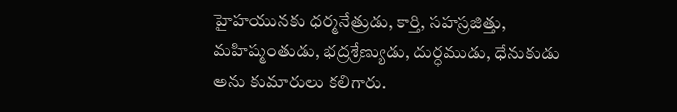హైహయునకు ధర్మనేత్రుడు, కార్తి, సహస్రజిత్తు, మహిష్మంతుడు, భద్రశ్రేణ్యుడు, దుర్ధముడు, ధేనుకుడు అను కుమారులు కలిగారు.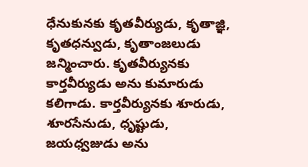ధేనుకునకు కృతవీర్యుడు, కృతాజ్ఞి, కృతధన్వుడు, కృతాంజలుడు జన్మించారు. కృతవీర్యునకు కార్తవీర్యుడు అను కుమారుడు కలిగాడు. కార్తవీర్యునకు శూరుడు, శూరసేనుడు, ధృష్టుడు, జయధ్వజుడు అను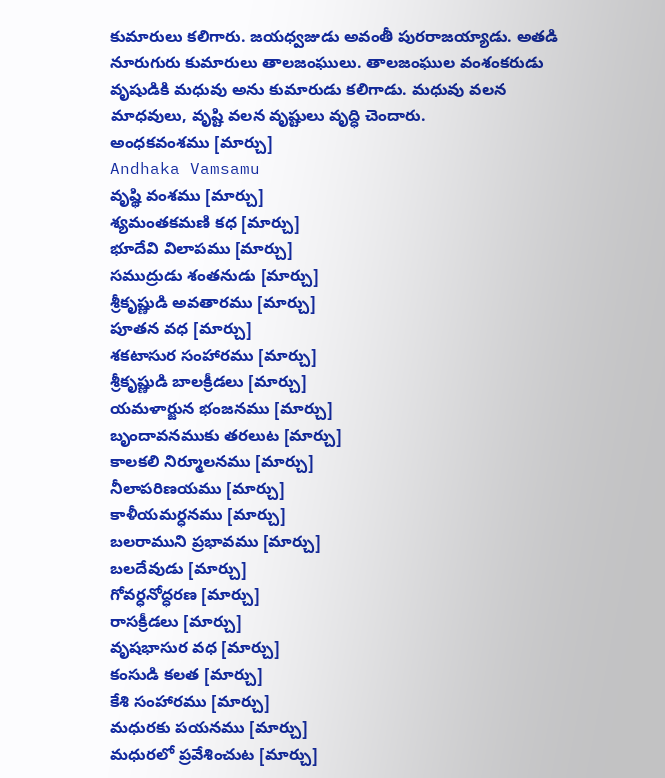కుమారులు కలిగారు. జయధ్వజుడు అవంతీ పురరాజయ్యాడు. అతడి నూరుగురు కుమారులు తాలజంఘులు. తాలజంఘుల వంశంకరుడు వృషుడికి మధువు అను కుమారుడు కలిగాడు. మధువు వలన మాధవులు, వృష్టి వలన వృష్టులు వృద్ధి చెందారు.
అంధకవంశము [మార్చు]
Andhaka Vamsamu
వృష్థి వంశము [మార్చు]
శ్యమంతకమణి కధ [మార్చు]
భూదేవి విలాపము [మార్చు]
సముద్రుడు శంతనుడు [మార్చు]
శ్రీకృష్ణుడి అవతారము [మార్చు]
పూతన వధ [మార్చు]
శకటాసుర సంహారము [మార్చు]
శ్రీకృష్ణుడి బాలక్రీడలు [మార్చు]
యమళార్జున భంజనము [మార్చు]
బృందావనముకు తరలుట [మార్చు]
కాలకలి నిర్మూలనము [మార్చు]
నీలాపరిణయము [మార్చు]
కాళీయమర్ధనము [మార్చు]
బలరాముని ప్రభావము [మార్చు]
బలదేవుడు [మార్చు]
గోవర్ధనోద్ధరణ [మార్చు]
రాసక్రీడలు [మార్చు]
వృషభాసుర వధ [మార్చు]
కంసుడి కలత [మార్చు]
కేశి సంహారము [మార్చు]
మధురకు పయనము [మార్చు]
మధురలో ప్రవేశించుట [మార్చు]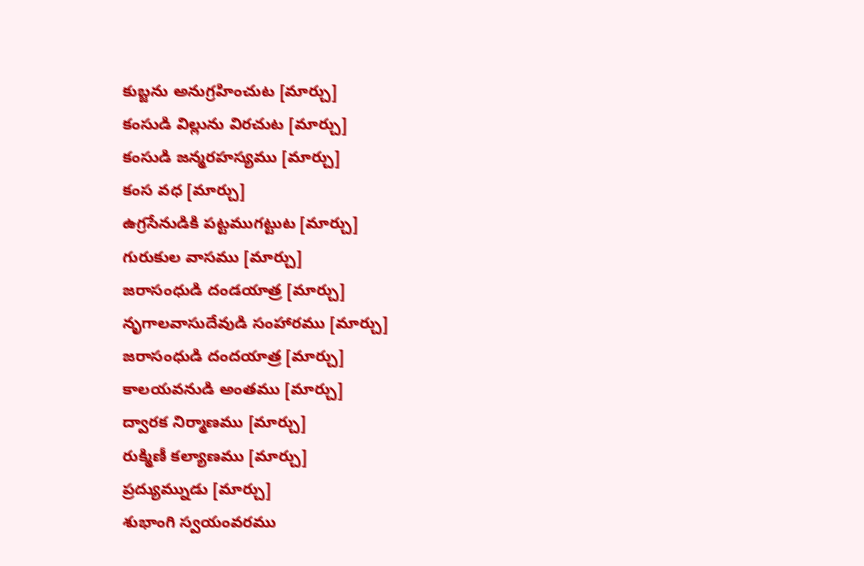కుబ్జను అనుగ్రహించుట [మార్చు]
కంసుడి విల్లును విరచుట [మార్చు]
కంసుడి జన్మరహస్యము [మార్చు]
కంస వధ [మార్చు]
ఉగ్రసేనుడికి పట్టముగట్టుట [మార్చు]
గురుకుల వాసము [మార్చు]
జరాసంధుడి దండయాత్ర [మార్చు]
నృగాలవాసుదేవుడి సంహారము [మార్చు]
జరాసంధుడి దందయాత్ర [మార్చు]
కాలయవనుడి అంతము [మార్చు]
ద్వారక నిర్మాణము [మార్చు]
రుక్మిణీ కల్యాణము [మార్చు]
ప్రద్యుమ్నుడు [మార్చు]
శుభాంగి స్వయంవరము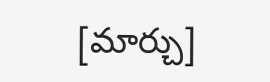[మార్చు]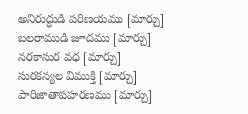అనిరుద్ధుడి పరిణయము [మార్చు]
బలరాముడి జూదము [మార్చు]
నరకాసుర వధ [మార్చు]
సురకన్యల విముక్తి [మార్చు]
పారిజాతాపహరణము [మార్చు]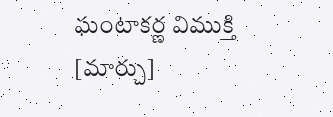ఘంటాకర్ణ విముక్తి [మార్చు]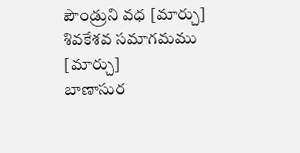పౌండ్రుని వధ [మార్చు]
శివకేశవ సమాగమము [మార్చు]
బాణాసుర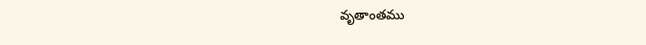వృతాంతము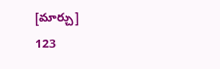[మార్చు]
123